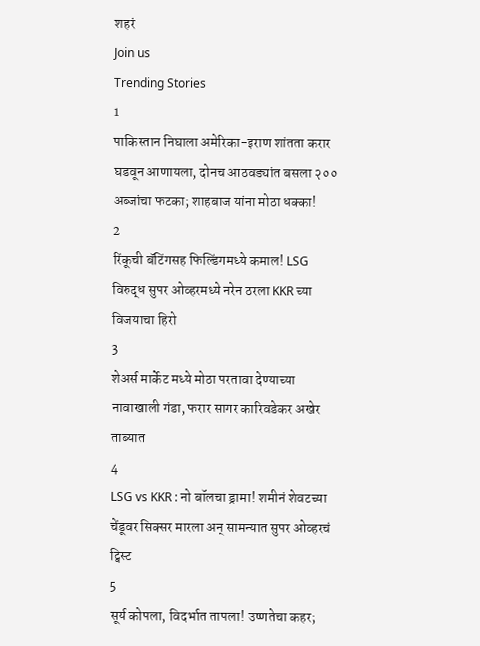शहरं
Join us
Trending Stories
1
पाकिस्तान निघाला अमेरिका-इराण शांतता करार घडवून आणायला, दोनच आठवड्यांत बसला २०० अब्जांचा फटका; शाहबाज यांना मोठा धक्का!
2
रिंकूची बॅटिंगसह फिल्डिंगमध्ये कमाल! LSG विरुद्ध सुपर ओव्हरमध्ये नरेन ठरला KKR च्या विजयाचा हिरो
3
शेअर्स मार्केट मध्ये मोठा परतावा देण्याच्या नावाखाली गंडा, फरार सागर कारिवडेकर अखेर ताब्यात
4
LSG vs KKR : नो बॉलचा ड्रामा! शमीनं शेवटच्या चेंडूवर सिक्सर मारला अन् सामन्यात सुपर ओव्हरचं ट्विस्ट
5
सूर्य कोपला, विदर्भात तापला! उष्णतेचा कहर;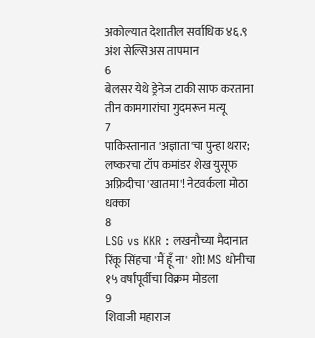अकोल्यात देशातील सर्वाधिक ४६.९ अंश सेल्सिअस तापमान
6
बेलसर येथे ड्रेनेज टाकी साफ करताना तीन कामगारांचा गुदमरून मत्यू
7
पाकिस्तानात 'अज्ञाता'चा पुन्हा थरार; लष्करचा टॉप कमांडर शेख युसूफ अफ्रिदीचा 'खातमा'! नेटवर्कला मोठा धक्का
8
LSG vs KKR : लखनौच्या मैदानात रिंकू सिंहचा 'मैं हूँ ना' शो! MS धोनीचा १५ वर्षांपूर्वीचा विक्रम मोडला
9
शिवाजी महाराज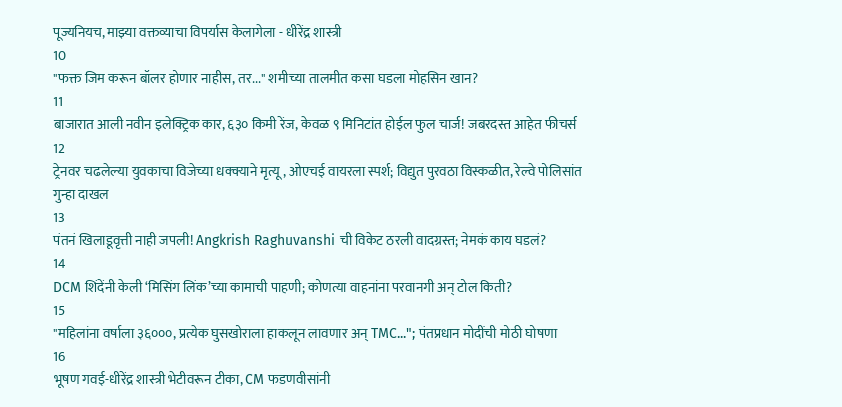पूज्यनियच, माझ्या वक्तव्याचा विपर्यास केलागेला - धीरेंद्र शास्त्री
10
"फक्त जिम करून बॉलर होणार नाहीस, तर..." शमीच्या तालमीत कसा घडला मोहसिन खान?
11
बाजारात आली नवीन इलेक्ट्रिक कार, ६३० किमी रेंज, केवळ ९ मिनिटांत होईल फुल चार्ज! जबरदस्त आहेत फीचर्स
12
ट्रेनवर चढलेल्या युवकाचा विजेच्या धक्क्याने मृत्यू, ओएचई वायरला स्पर्श; विद्युत पुरवठा विस्कळीत, रेल्वे पोलिसांत गुन्हा दाखल
13
पंतनं खिलाडूवृत्ती नाही जपली! Angkrish Raghuvanshi ची विकेट ठरली वादग्रस्त; नेमकं काय घडलं?
14
DCM शिंदेंनी केली ‘मिसिंग लिंक’च्या कामाची पाहणी; कोणत्या वाहनांना परवानगी अन् टोल किती?
15
"महिलांना वर्षाला ३६०००, प्रत्येक घुसखोराला हाकलून लावणार अन् TMC..."; पंतप्रधान मोदींची मोठी घोषणा
16
भूषण गवई-धीरेंद्र शास्त्री भेटीवरून टीका, CM फडणवीसांनी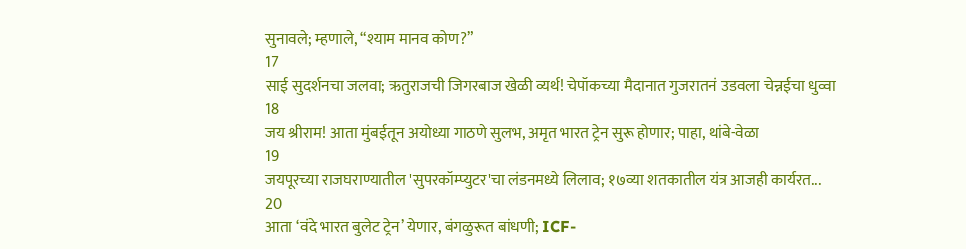सुनावले; म्हणाले, “श्याम मानव कोण?”
17
साई सुदर्शनचा जलवा; ऋतुराजची जिगरबाज खेळी व्यर्थ! चेपॉकच्या मैदानात गुजरातनं उडवला चेन्नईचा धुव्वा
18
जय श्रीराम! आता मुंबईतून अयोध्या गाठणे सुलभ, अमृत भारत ट्रेन सुरू होणार; पाहा, थांबे-वेळा
19
जयपूरच्या राजघराण्यातील 'सुपरकॉम्प्युटर'चा लंडनमध्ये लिलाव; १७व्या शतकातील यंत्र आजही कार्यरत...
20
आता ‘वंदे भारत बुलेट ट्रेन’ येणार, बंगळुरूत बांधणी; ICF-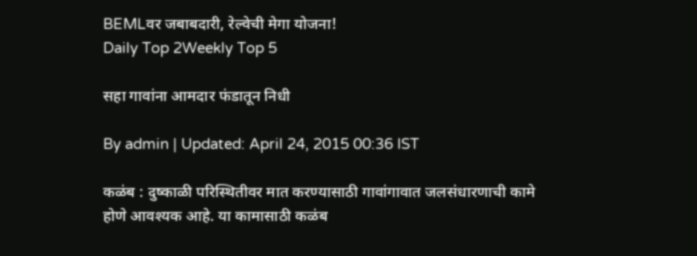BEMLवर जबाबदारी, रेल्वेची मेगा योजना!
Daily Top 2Weekly Top 5

सहा गावांना आमदार फंडातून निधी

By admin | Updated: April 24, 2015 00:36 IST

कळंब : दुष्काळी परिस्थितीवर मात करण्यासाठी गावांगावात जलसंधारणाची कामे होणे आवश्यक आहे. या कामासाठी कळंब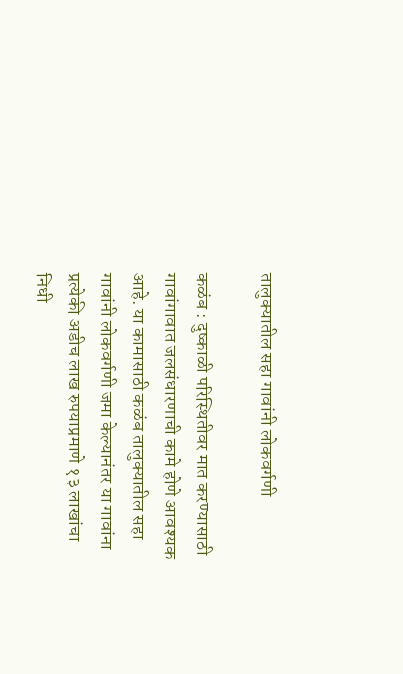तालुक्यातील सहा गावांनी लोकवर्गणी

कळंब : दुष्काळी परिस्थितीवर मात करण्यासाठी गावांगावात जलसंधारणाची कामे होणे आवश्यक आहे. या कामासाठी कळंब तालुक्यातील सहा गावांनी लोकवर्गणी जमा केल्यानंतर या गावांना प्रत्येकी अडीच लाख रुपयाप्रमाणे १३ लाखांचा निधी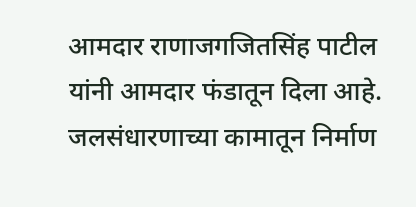आमदार राणाजगजितसिंह पाटील यांनी आमदार फंडातून दिला आहे. जलसंधारणाच्या कामातून निर्माण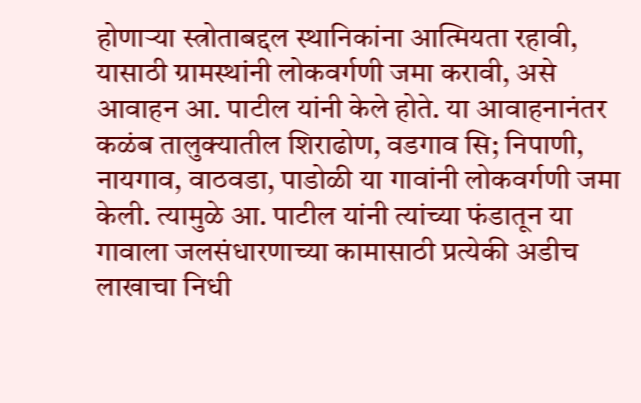होणाऱ्या स्त्रोताबद्दल स्थानिकांना आत्मियता रहावी, यासाठी ग्रामस्थांनी लोकवर्गणी जमा करावी, असे आवाहन आ. पाटील यांनी केले होते. या आवाहनानंतर कळंब तालुक्यातील शिराढोण, वडगाव सि; निपाणी, नायगाव, वाठवडा, पाडोळी या गावांनी लोकवर्गणी जमा केली. त्यामुळे आ. पाटील यांनी त्यांच्या फंडातून या गावाला जलसंधारणाच्या कामासाठी प्रत्येकी अडीच लाखाचा निधी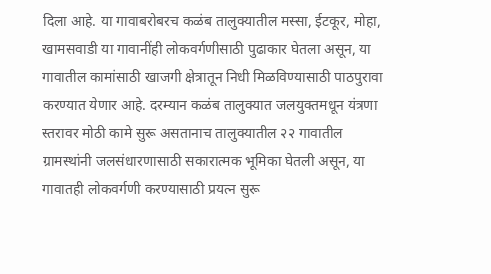दिला आहे. या गावाबरोबरच कळंब तालुक्यातील मस्सा, ईटकूर, मोहा, खामसवाडी या गावानींही लोकवर्गणीसाठी पुढाकार घेतला असून, या गावातील कामांसाठी खाजगी क्षेत्रातून निधी मिळविण्यासाठी पाठपुरावा करण्यात येणार आहे. दरम्यान कळंब तालुक्यात जलयुक्तमधून यंत्रणा स्तरावर मोठी कामे सुरू असतानाच तालुक्यातील २२ गावातील ग्रामस्थांनी जलसंधारणासाठी सकारात्मक भूमिका घेतली असून, या गावातही लोकवर्गणी करण्यासाठी प्रयत्न सुरू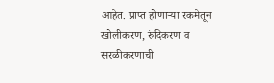आहेत. प्राप्त होणाऱ्या रकमेतून खोलीकरण, रुंदिकरण व सरळीकरणाची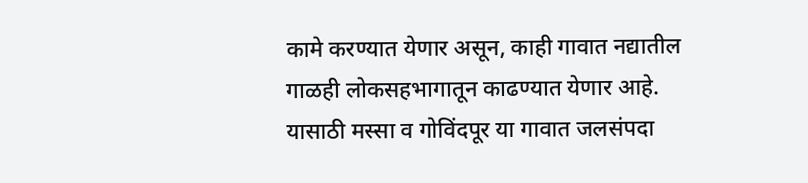कामे करण्यात येणार असून, काही गावात नद्यातील गाळही लोकसहभागातून काढण्यात येणार आहे. यासाठी मस्सा व गोविंदपूर या गावात जलसंपदा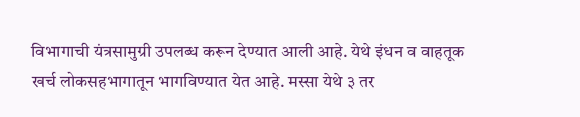विभागाची यंत्रसामुग्री उपलब्ध करून देण्यात आली आहे. येथे इंधन व वाहतूक खर्च लोकसहभागातून भागविण्यात येत आहे. मस्सा येथे ३ तर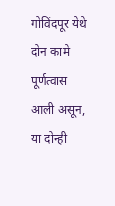गोविंदपूर येथे दोन कामे पूर्णत्वास आली असून, या दोन्ही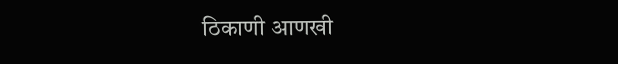ठिकाणी आणखी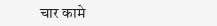चार कामे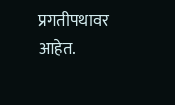प्रगतीपथावर आहेत.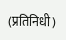(प्रतिनिधी)